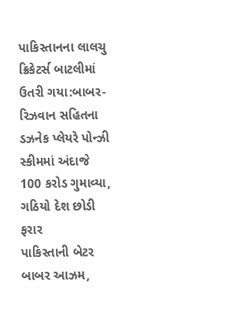પાકિસ્તાનના લાલચુ ક્રિકેટર્સ બાટલીમાં ઉતરી ગયા:બાબર-રિઝવાન સહિતના ડઝનેક પ્લેયરે પોન્ઝી સ્કીમમાં અંદાજે 100 કરોડ ગુમાવ્યા, ગઠિયો દેશ છોડી ફરાર
પાકિસ્તાની બેટર બાબર આઝમ,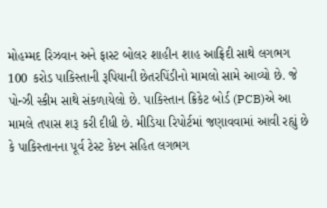મોહમ્મદ રિઝવાન અને ફાસ્ટ બોલર શાહીન શાહ આફ્રિદી સાથે લગભગ 100 કરોડ પાકિસ્તાની રૂપિયાની છેતરપિંડીનો મામલો સામે આવ્યો છે. જે પોન્ઝી સ્કીમ સાથે સંકળાયેલો છે. પાકિસ્તાન ક્રિકેટ બોર્ડ (PCB)એ આ મામલે તપાસ શરૂ કરી દીધી છે. મીડિયા રિપોર્ટમાં જણાવવામાં આવી રહ્યું છે કે પાકિસ્તાનના પૂર્વ ટેસ્ટ કેપ્ટન સહિત લગભગ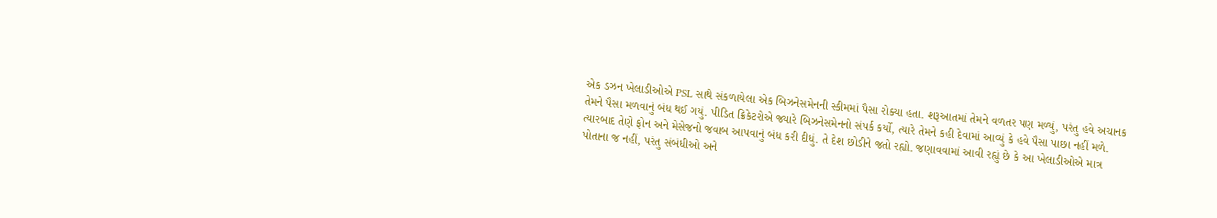એક ડઝન ખેલાડીઓએ PSL સાથે સંકળાયેલા એક બિઝનેસમેનની સ્કીમમાં પૈસા રોક્યા હતા. શરૂઆતમાં તેમને વળતર પણ મળ્યું, પરંતુ હવે અચાનક તેમને પૈસા મળવાનું બંધ થઈ ગયું. પીડિત ક્રિકેટરોએ જ્યારે બિઝનેસમેનનો સંપર્ક કર્યો, ત્યારે તેમને કહી દેવામાં આવ્યું કે હવે પૈસા પાછા નહીં મળે. ત્યારબાદ તેણે ફોન અને મેસેજનો જવાબ આપવાનું બંધ કરી દીધું. તે દેશ છોડીને જતો રહ્યો. જણાવવામાં આવી રહ્યું છે કે આ ખેલાડીઓએ માત્ર પોતાના જ નહીં, પરંતુ સંબંધીઓ અને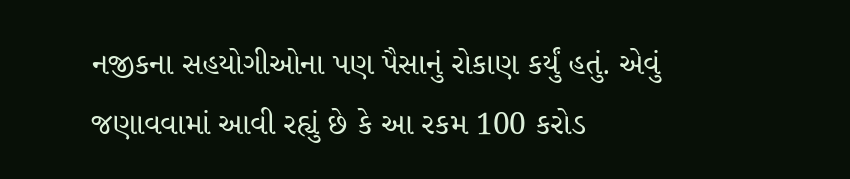નજીકના સહયોગીઓના પણ પૈસાનું રોકાણ કર્યું હતું. એવું જણાવવામાં આવી રહ્યું છે કે આ રકમ 100 કરોડ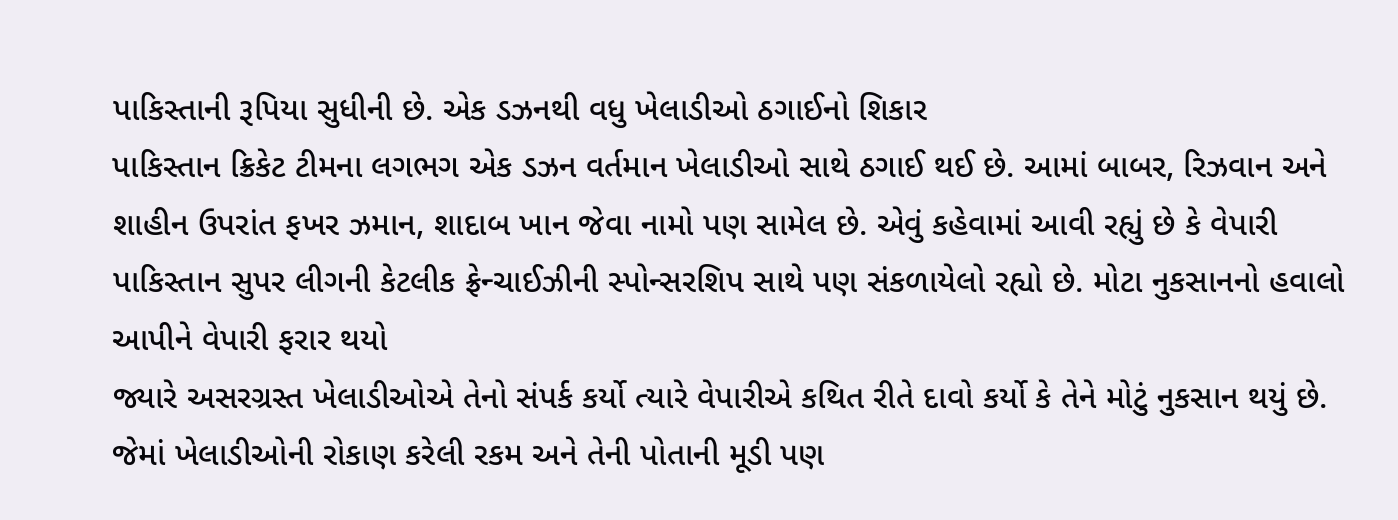પાકિસ્તાની રૂપિયા સુધીની છે. એક ડઝનથી વધુ ખેલાડીઓ ઠગાઈનો શિકાર
પાકિસ્તાન ક્રિકેટ ટીમના લગભગ એક ડઝન વર્તમાન ખેલાડીઓ સાથે ઠગાઈ થઈ છે. આમાં બાબર, રિઝવાન અને શાહીન ઉપરાંત ફખર ઝમાન, શાદાબ ખાન જેવા નામો પણ સામેલ છે. એવું કહેવામાં આવી રહ્યું છે કે વેપારી પાકિસ્તાન સુપર લીગની કેટલીક ફ્રેન્ચાઈઝીની સ્પોન્સરશિપ સાથે પણ સંકળાયેલો રહ્યો છે. મોટા નુકસાનનો હવાલો આપીને વેપારી ફરાર થયો
જ્યારે અસરગ્રસ્ત ખેલાડીઓએ તેનો સંપર્ક કર્યો ત્યારે વેપારીએ કથિત રીતે દાવો કર્યો કે તેને મોટું નુકસાન થયું છે. જેમાં ખેલાડીઓની રોકાણ કરેલી રકમ અને તેની પોતાની મૂડી પણ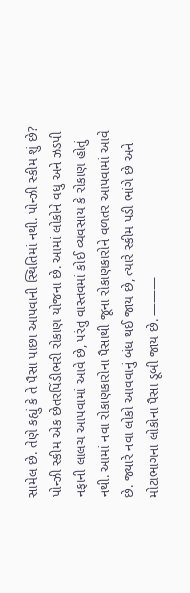સામેલ છે. તેણે કહ્યું કે તે પૈસા પાછા આપવાની સ્થિતિમાં નથી. પોન્ઝી સ્કીમ શું છે?
પોન્ઝી સ્કીમ એક છેતરપિંડીભરી રોકાણ યોજના છે. આમાં લોકોને વધુ અને ઝડપી નફાની લાલચ આપવામાં આવે છે, પરંતુ વાસ્તવમાં કોઈ વ્યવસાય કે રોકાણ હોતું નથી. આમાં નવા રોકાણકારોના પૈસાથી જૂના રોકાણકારોને વળતર આપવામાં આવે છે. જ્યારે નવા લોકો આવવાનું બંધ થઈ જાય છે, ત્યારે સ્કીમ પડી ભાંગે છે અને મોટાભાગના લોકોના પૈસા ડૂબી જાય છે. ———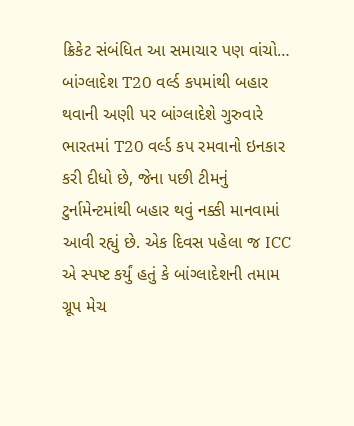ક્રિકેટ સંબંધિત આ સમાચાર પણ વાંચો… બાંગ્લાદેશ T20 વર્લ્ડ કપમાંથી બહાર થવાની અણી પર બાંગ્લાદેશે ગુરુવારે ભારતમાં T20 વર્લ્ડ કપ રમવાનો ઇનકાર કરી દીધો છે, જેના પછી ટીમનું ટુર્નામેન્ટમાંથી બહાર થવું નક્કી માનવામાં આવી રહ્યું છે. એક દિવસ પહેલા જ ICC એ સ્પષ્ટ કર્યું હતું કે બાંગ્લાદેશની તમામ ગ્રૂપ મેચ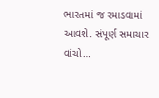ભારતમાં જ રમાડવામાં આવશે. સંપૂર્ણ સમાચાર વાંચો…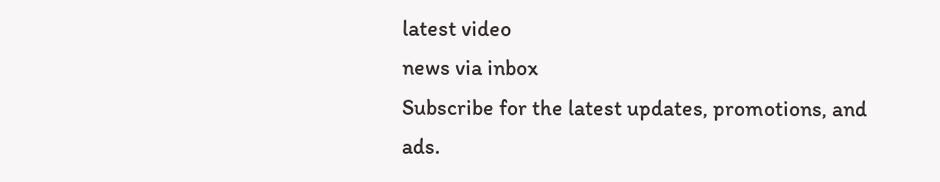latest video
news via inbox
Subscribe for the latest updates, promotions, and ads.